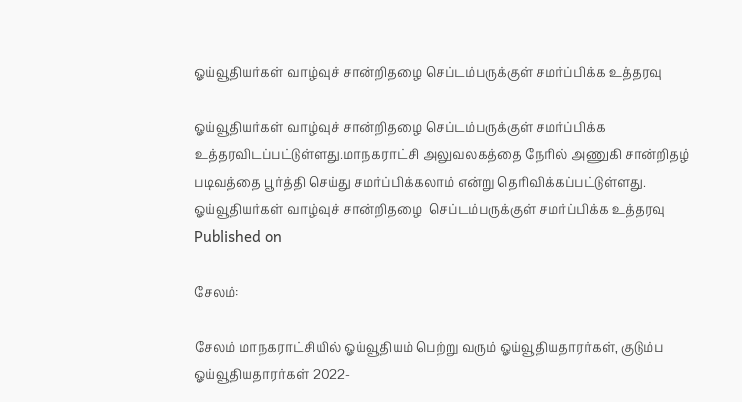ஓய்வூதியர்கள் வாழ்வுச் சான்றிதழை செப்டம்பருக்குள் சமர்ப்பிக்க உத்தரவு

ஓய்வூதியர்கள் வாழ்வுச் சான்றிதழை செப்டம்பருக்குள் சமர்ப்பிக்க உத்தரவிடப்பட்டுள்ளது.மாநகராட்சி அலுவலகத்தை நேரில் அணுகி சான்றிதழ் படிவத்தை பூர்த்தி செய்து சமர்ப்பிக்கலாம் என்று தெரிவிக்கப்பட்டுள்ளது.
ஓய்வூதியர்கள் வாழ்வுச் சான்றிதழை  செப்டம்பருக்குள் சமர்ப்பிக்க உத்தரவு
Published on

சேலம்:

சேலம் மாநகராட்சியில் ஓய்வூதியம் பெற்று வரும் ஓய்வூதியதாரர்கள், குடும்ப ஓய்வூதியதாரர்கள் 2022-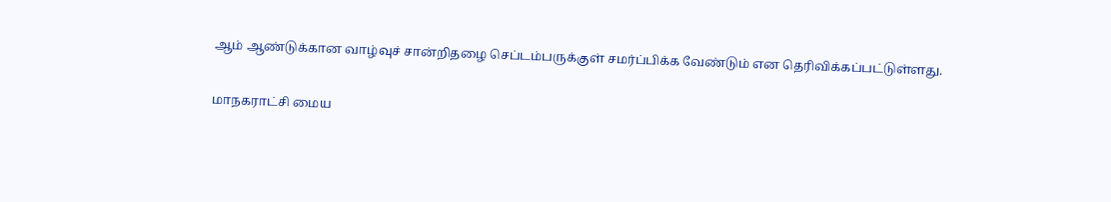ஆம் ஆண்டுக்கான வாழ்வுச் சான்றிதழை செப்டம்பருக்குள் சமர்ப்பிக்க வேண்டும் என தெரிவிக்கப்பட்டுள்ளது.

மாநகராட்சி மைய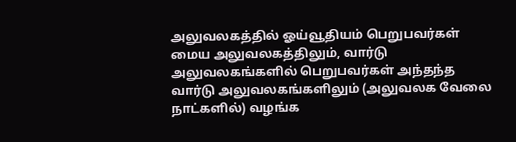அலுவலகத்தில் ஓய்வூதியம் பெறுபவர்கள் மைய அலுவலகத்திலும், வார்டு அலுவலகங்களில் பெறுபவர்கள் அந்தந்த வார்டு அலுவலகங்களிலும் (அலுவலக வேலை நாட்களில்) வழங்க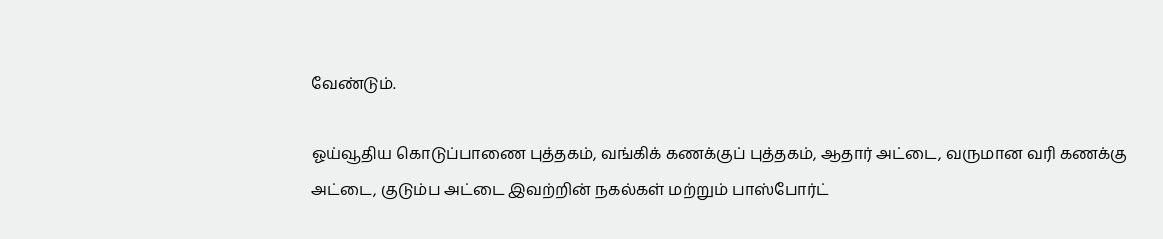வேண்டும்.

ஓய்வூதிய கொடுப்பாணை புத்தகம், வங்கிக் கணக்குப் புத்தகம், ஆதார் அட்டை, வருமான வரி கணக்கு அட்டை, குடும்ப அட்டை இவற்றின் நகல்கள் மற்றும் பாஸ்போர்ட்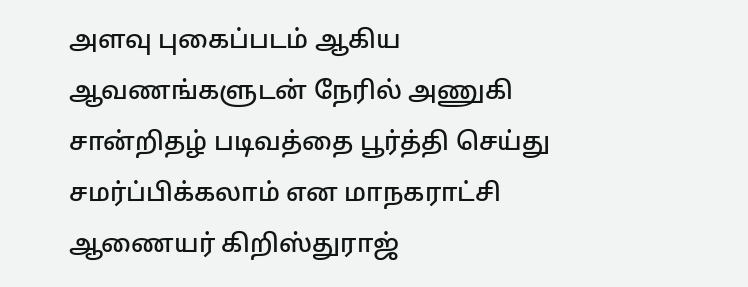அளவு புகைப்படம் ஆகிய ஆவணங்களுடன் நேரில் அணுகி சான்றிதழ் படிவத்தை பூர்த்தி செய்து சமர்ப்பிக்கலாம் என மாநகராட்சி ஆணையர் கிறிஸ்துராஜ்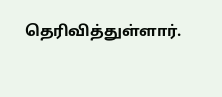தெரிவித்துள்ளார்.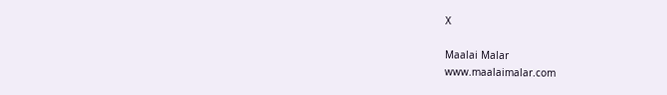X

Maalai Malar
www.maalaimalar.com